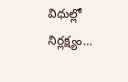విధుల్లో నిర్లక్ష్యం…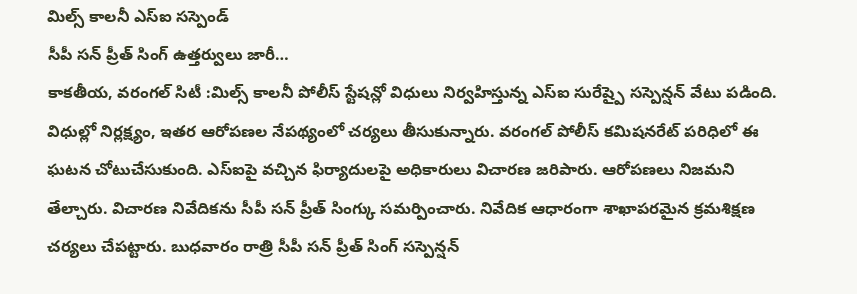మిల్స్ కాలనీ ఎస్ఐ సస్పెండ్
సీపీ సన్ ప్రీత్ సింగ్ ఉత్తర్వులు జారీ…
కాకతీయ, వరంగల్ సిటీ :మిల్స్ కాలనీ పోలీస్ స్టేషన్లో విధులు నిర్వహిస్తున్న ఎస్ఐ సురేష్పై సస్పెన్షన్ వేటు పడింది. విధుల్లో నిర్లక్ష్యం, ఇతర ఆరోపణల నేపథ్యంలో చర్యలు తీసుకున్నారు. వరంగల్ పోలీస్ కమిషనరేట్ పరిధిలో ఈ ఘటన చోటుచేసుకుంది. ఎస్ఐపై వచ్చిన ఫిర్యాదులపై అధికారులు విచారణ జరిపారు. ఆరోపణలు నిజమని తేల్చారు. విచారణ నివేదికను సీపీ సన్ ప్రీత్ సింగ్కు సమర్పించారు. నివేదిక ఆధారంగా శాఖాపరమైన క్రమశిక్షణ చర్యలు చేపట్టారు. బుధవారం రాత్రి సీపీ సన్ ప్రీత్ సింగ్ సస్పెన్షన్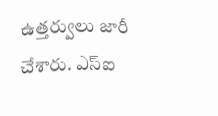ఉత్తర్వులు జారీ చేశారు. ఎస్ఐ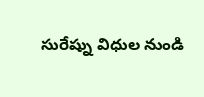సురేష్ను విధుల నుండి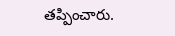తప్పించారు.